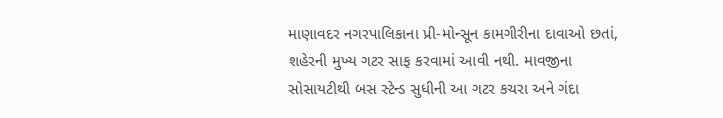માણાવદર નગરપાલિકાના પ્રી-મોન્સૂન કામગીરીના દાવાઓ છતાં, શહેરની મુખ્ય ગટર સાફ કરવામાં આવી નથી. માવજીના સોસાયટીથી બસ સ્ટેન્ડ સુધીની આ ગટર કચરા અને ગંદા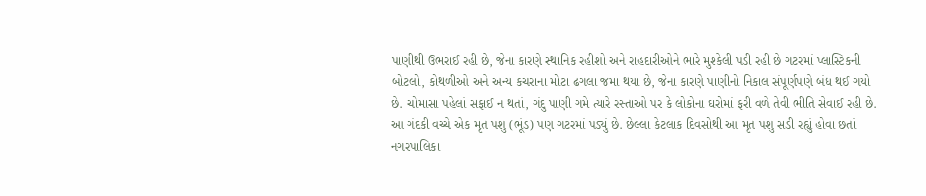પાણીથી ઉભરાઈ રહી છે, જેના કારણે સ્થાનિક રહીશો અને રાહદારીઓને ભારે મુશ્કેલી પડી રહી છે ગટરમાં પ્લાસ્ટિકની બોટલો, કોથળીઓ અને અન્ય કચરાના મોટા ઢગલા જમા થયા છે, જેના કારણે પાણીનો નિકાલ સંપૂર્ણપણે બંધ થઈ ગયો છે. ચોમાસા પહેલાં સફાઈ ન થતાં, ગંદુ પાણી ગમે ત્યારે રસ્તાઓ પર કે લોકોના ઘરોમાં ફરી વળે તેવી ભીતિ સેવાઈ રહી છે.
આ ગંદકી વચ્ચે એક મૃત પશુ (ભૂંડ) પણ ગટરમાં પડ્યું છે. છેલ્લા કેટલાક દિવસોથી આ મૃત પશુ સડી રહ્યું હોવા છતાં નગરપાલિકા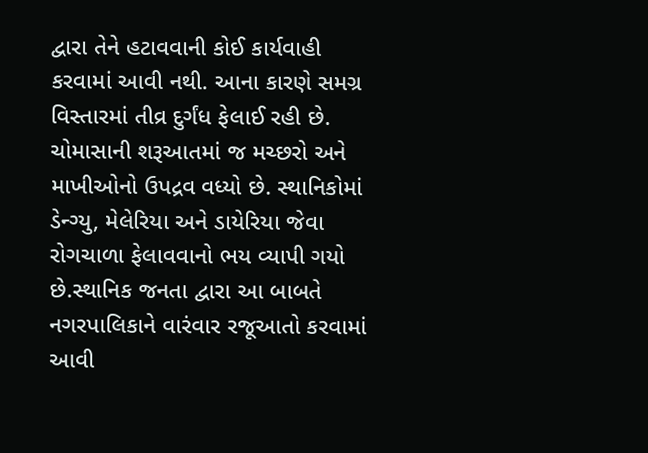દ્વારા તેને હટાવવાની કોઈ કાર્યવાહી કરવામાં આવી નથી. આના કારણે સમગ્ર વિસ્તારમાં તીવ્ર દુર્ગંધ ફેલાઈ રહી છે.
ચોમાસાની શરૂઆતમાં જ મચ્છરો અને માખીઓનો ઉપદ્રવ વધ્યો છે. સ્થાનિકોમાં ડેન્ગ્યુ, મેલેરિયા અને ડાયેરિયા જેવા રોગચાળા ફેલાવવાનો ભય વ્યાપી ગયો છે.સ્થાનિક જનતા દ્વારા આ બાબતે નગરપાલિકાને વારંવાર રજૂઆતો કરવામાં આવી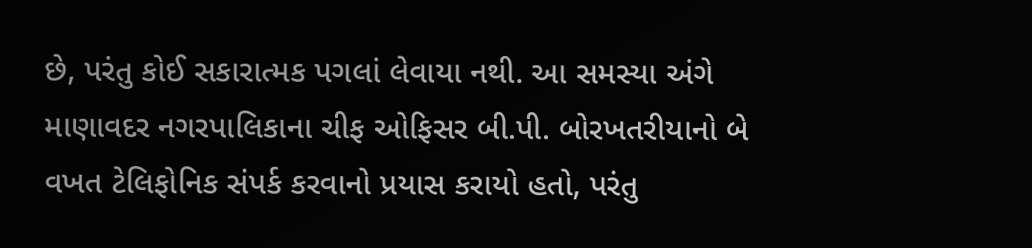છે, પરંતુ કોઈ સકારાત્મક પગલાં લેવાયા નથી. આ સમસ્યા અંગે માણાવદર નગરપાલિકાના ચીફ ઓફિસર બી.પી. બોરખતરીયાનો બે વખત ટેલિફોનિક સંપર્ક કરવાનો પ્રયાસ કરાયો હતો, પરંતુ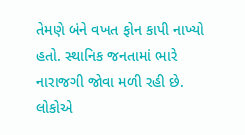તેમણે બંને વખત ફોન કાપી નાખ્યો હતો. સ્થાનિક જનતામાં ભારે નારાજગી જોવા મળી રહી છે. લોકોએ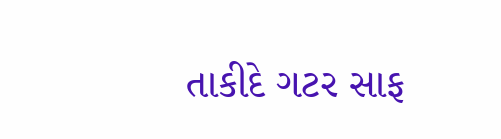તાકીદે ગટર સાફ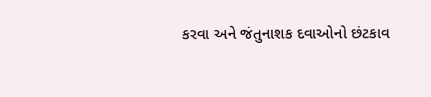કરવા અને જંતુનાશક દવાઓનો છંટકાવ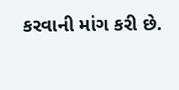કરવાની માંગ કરી છે.